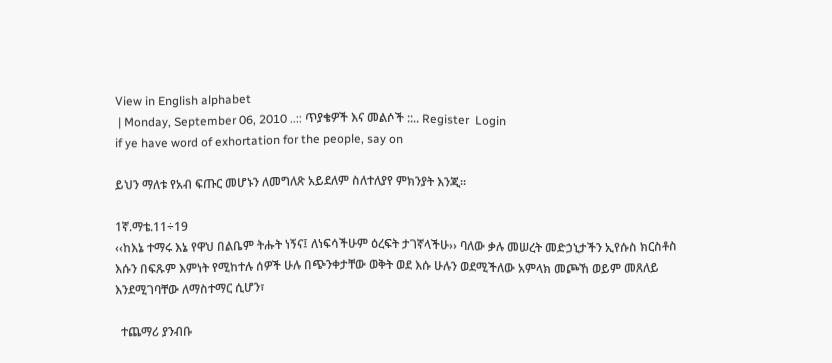View in English alphabet
 | Monday, September 06, 2010 ..:: ጥያቄዎች እና መልሶች ::.. Register  Login
if ye have word of exhortation for the people, say on

ይህን ማለቱ የአብ ፍጡር መሆኑን ለመግለጽ አይደለም ስለተለያየ ምክንያት እንጂ፡፡

1ኛ.ማቴ.11÷19
‹‹ከእኔ ተማሩ እኔ የዋህ በልቤም ትሑት ነኝና፤ ለነፍሳችሁም ዕረፍት ታገኛላችሁ›› ባለው ቃሉ መሠረት መድኃኒታችን ኢየሱስ ክርስቶስ እሱን በፍጹም እምነት የሚከተሉ ሰዎች ሁሉ በጭንቀታቸው ወቅት ወደ እሱ ሁሉን ወደሚችለው አምላክ መጮኸ ወይም መጸለይ እንደሚገባቸው ለማስተማር ሲሆን፣

  ተጨማሪ ያንብቡ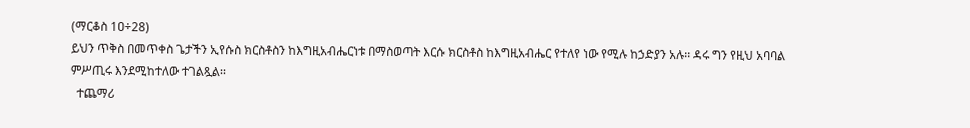(ማርቆስ 1ዐ÷28)
ይህን ጥቅስ በመጥቀስ ጌታችን ኢየሱስ ክርስቶስን ከእግዚአብሔርነቱ በማስወጣት እርሱ ክርስቶስ ከእግዚአብሔር የተለየ ነው የሚሉ ከኃድያን አሉ፡፡ ዳሩ ግን የዚህ አባባል ምሥጢሩ እንደሚከተለው ተገልጿል፡፡
  ተጨማሪ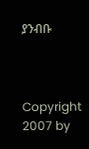ያንብቡ



Copyright 2007 by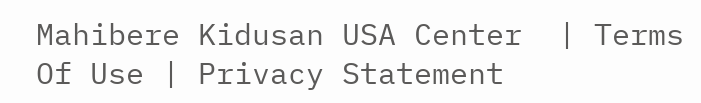Mahibere Kidusan USA Center  | Terms Of Use | Privacy Statement